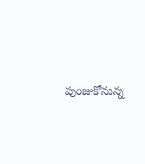పుంజుకోనున్న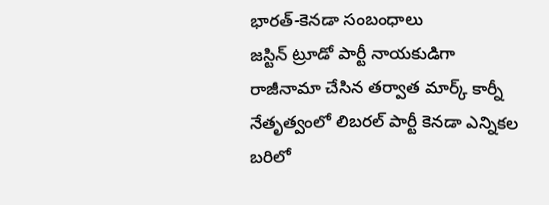భారత్-కెనడా సంబంధాలు
జస్టిన్ ట్రూడో పార్టీ నాయకుడిగా రాజీనామా చేసిన తర్వాత మార్క్ కార్నీ నేతృత్వంలో లిబరల్ పార్టీ కెనడా ఎన్నికల బరిలో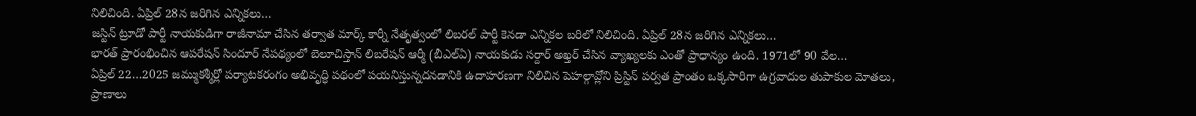నిలిచింది. ఏప్రిల్ 28న జరిగిన ఎన్నికలు…
జస్టిన్ ట్రూడో పార్టీ నాయకుడిగా రాజీనామా చేసిన తర్వాత మార్క్ కార్నీ నేతృత్వంలో లిబరల్ పార్టీ కెనడా ఎన్నికల బరిలో నిలిచింది. ఏప్రిల్ 28న జరిగిన ఎన్నికలు…
భారత్ ప్రారంభించిన ఆపరేషన్ సిందూర్ నేపథ్యంలో బెలూచిస్తాన్ లిబరేషన్ ఆర్మీ (బీఎల్ఏ) నాయకుడు సర్దార్ అఖ్తర్ చేసిన వ్యాఖ్యలకు ఎంతో ప్రాధాన్యం ఉంది. 1971లో 90 వేల…
ఏప్రిల్ 22…2025 జమ్ముకశ్మీర్లో పర్యాటకరంగం అభివృద్ధి పథంలో పయనిస్తున్నదనడానికి ఉదాహరణగా నిలిచిన పెహల్గావ్లోని ప్రిస్టిన్ పర్వత ప్రాంతం ఒక్కసారిగా ఉగ్రవాదుల తుపాకుల మోతలు, ప్రాణాలు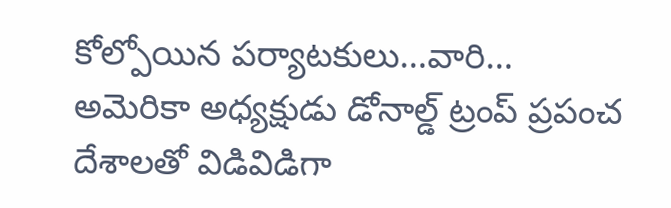కోల్పోయిన పర్యాటకులు…వారి…
అమెరికా అధ్యక్షుడు డోనాల్డ్ ట్రంప్ ప్రపంచ దేశాలతో విడివిడిగా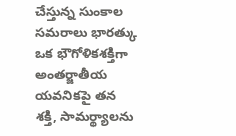చేస్తున్న సుంకాల సమరాలు భారత్కు ఒక భౌగోళికశక్తిగా అంతర్జాతీయ యవనికపై తన శక్తి, సామర్థ్యాలను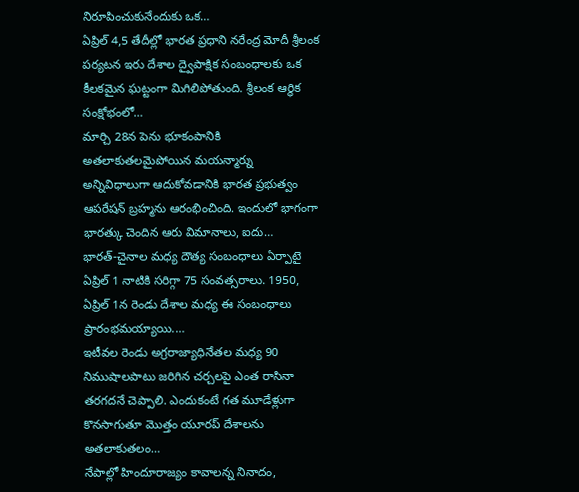నిరూపించుకునేందుకు ఒక…
ఏప్రిల్ 4,5 తేదీల్లో భారత ప్రధాని నరేంద్ర మోదీ శ్రీలంక పర్యటన ఇరు దేశాల ద్వైపాక్షిక సంబంధాలకు ఒక కీలకమైన ఘట్టంగా మిగిలిపోతుంది. శ్రీలంక ఆర్థిక సంక్షోభంలో…
మార్చి 28న పెను భూకంపానికి అతలాకుతలమైపోయిన మయన్మార్ను అన్నివిధాలుగా ఆదుకోవడానికి భారత ప్రభుత్వం ఆపరేషన్ బ్రహ్మను ఆరంభించింది. ఇందులో భాగంగా భారత్కు చెందిన ఆరు విమానాలు, ఐదు…
భారత్-చైనాల మధ్య దౌత్య సంబంధాలు ఏర్పాటై ఏప్రిల్ 1 నాటికి సరిగ్గా 75 సంవత్సరాలు. 1950, ఏప్రిల్ 1న రెండు దేశాల మధ్య ఈ సంబంధాలు ప్రారంభమయ్యాయి.…
ఇటీవల రెండు అగ్రరాజ్యాధినేతల మధ్య 90 నిముషాలపాటు జరిగిన చర్చలపై ఎంత రాసినా తరగదనే చెప్పాలి. ఎందుకంటే గత మూడేళ్లుగా కొనసాగుతూ మొత్తం యూరప్ దేశాలను అతలాకుతలం…
నేపాల్లో హిందూరాజ్యం కావాలన్న నినాదం,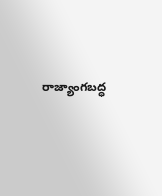రాజ్యాంగబద్ధ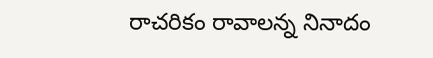రాచరికం రావాలన్న నినాదం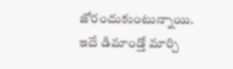జోరందుకుంటున్నాయి. ఇదే డిమాండ్తో మార్చి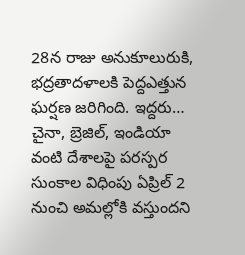28న రాజు అనుకూలురుకి, భద్రతాదళాలకి పెద్దఎత్తున ఘర్షణ జరిగింది. ఇద్దరు…
చైనా, బ్రెజిల్, ఇండియా వంటి దేశాలపై పరస్పర సుంకాల విధింపు ఏప్రిల్ 2 నుంచి అమల్లోకి వస్తుందని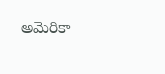అమెరికా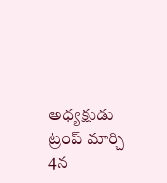అధ్యక్షుడు ట్రంప్ మార్చి 4న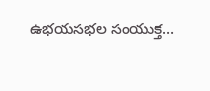ఉభయసభల సంయుక్త…